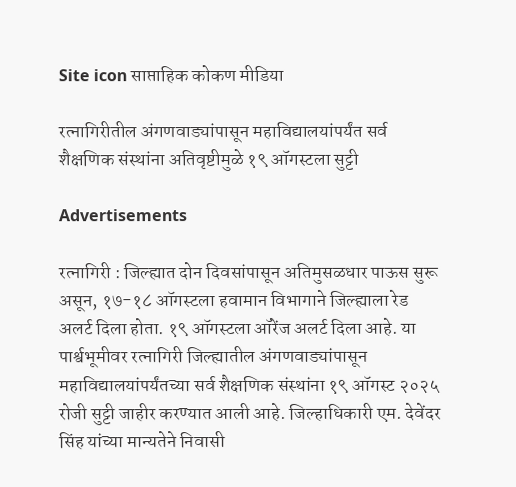Site icon साप्ताहिक कोकण मीडिया

रत्नागिरीतील अंगणवाड्यांपासून महाविद्यालयांपर्यंत सर्व शैक्षणिक संस्थांना अतिवृष्टीमुळे १९ ऑगस्टला सुट्टी

Advertisements

रत्नागिरी : जिल्ह्यात दोन दिवसांपासून अतिमुसळधार पाऊस सुरू असून, १७-१८ ऑगस्टला हवामान विभागाने जिल्ह्याला रेड अलर्ट दिला होता. १९ ऑगस्टला ऑरेंज अलर्ट दिला आहे. या पार्श्वभूमीवर रत्नागिरी जिल्ह्यातील अंगणवाड्यांपासून महाविद्यालयांपर्यंतच्या सर्व शैक्षणिक संस्थांना १९ ऑगस्ट २०२५ रोजी सुट्टी जाहीर करण्यात आली आहे. जिल्हाधिकारी एम. देवेंदर सिंह यांच्या मान्यतेने निवासी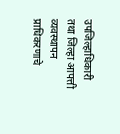उपजिल्हाधिकारी तथा जिल्हा आपत्ती व्यवस्थापन प्राधिकरणाचे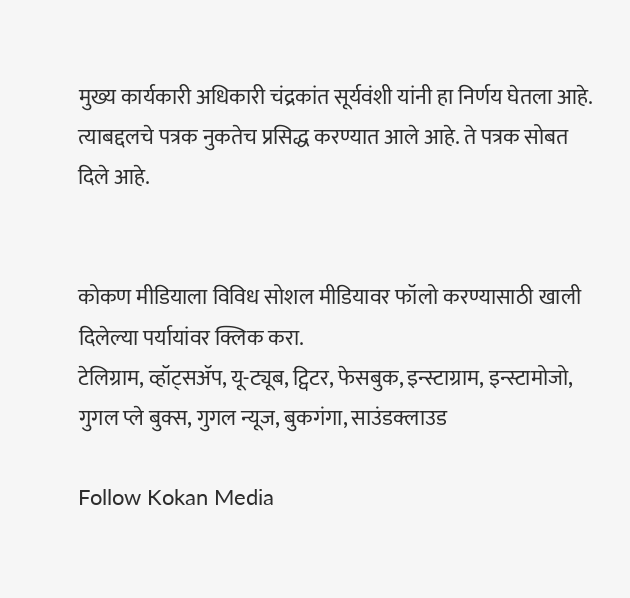मुख्य कार्यकारी अधिकारी चंद्रकांत सूर्यवंशी यांनी हा निर्णय घेतला आहे. त्याबद्दलचे पत्रक नुकतेच प्रसिद्ध करण्यात आले आहे. ते पत्रक सोबत दिले आहे.


कोकण मीडियाला विविध सोशल मीडियावर फॉलो करण्यासाठी खाली दिलेल्या पर्यायांवर क्लिक करा.
टेलिग्राम, व्हॉट्सॲप, यू-ट्यूब, ट्विटर, फेसबुक, इन्स्टाग्राम, इन्स्टामोजो, गुगल प्ले बुक्स, गुगल न्यूज, बुकगंगा, साउंडक्लाउड

Follow Kokan Media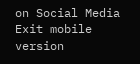on Social Media
Exit mobile version